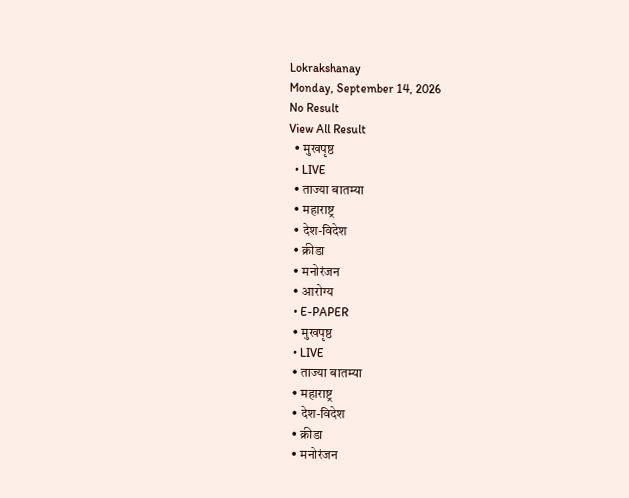Lokrakshanay
Monday, September 14, 2026
No Result
View All Result
  • मुखपृष्ठ
  • LIVE
  • ताज्या बातम्या
  • महाराष्ट्र
  • देश-विदेश
  • क्रीडा
  • मनोरंजन
  • आरोग्य
  • E-PAPER
  • मुखपृष्ठ
  • LIVE
  • ताज्या बातम्या
  • महाराष्ट्र
  • देश-विदेश
  • क्रीडा
  • मनोरंजन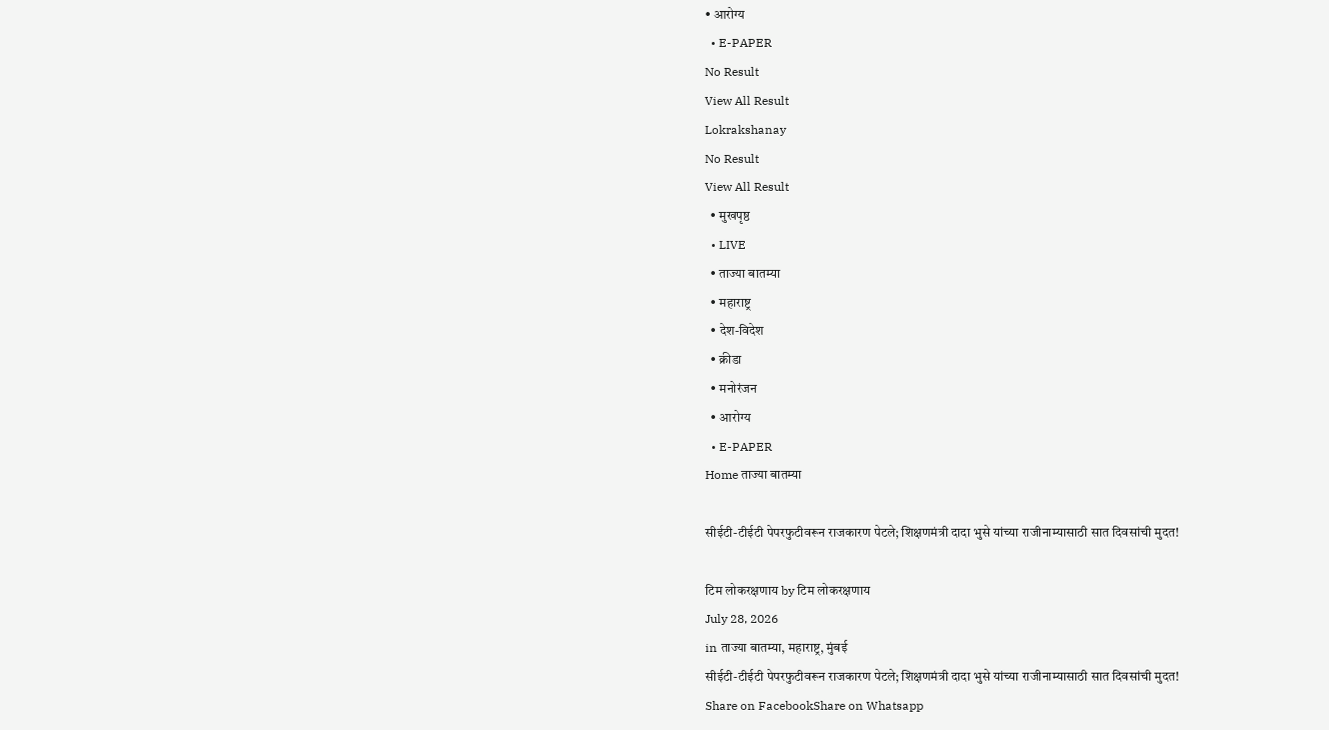• आरोग्य
  • E-PAPER
No Result
View All Result
Lokrakshanay
No Result
View All Result
  • मुखपृष्ठ
  • LIVE
  • ताज्या बातम्या
  • महाराष्ट्र
  • देश-विदेश
  • क्रीडा
  • मनोरंजन
  • आरोग्य
  • E-PAPER
Home ताज्या बातम्या

सीईटी-टीईटी पेपरफुटीवरून राजकारण पेटले; शिक्षणमंत्री दादा भुसे यांच्या राजीनाम्यासाठी सात दिवसांची मुदत!

टिम लोकरक्षणाय by टिम लोकरक्षणाय
July 28, 2026
in ताज्या बातम्या, महाराष्ट्र, मुंबई
सीईटी-टीईटी पेपरफुटीवरून राजकारण पेटले; शिक्षणमंत्री दादा भुसे यांच्या राजीनाम्यासाठी सात दिवसांची मुदत!
Share on FacebookShare on Whatsapp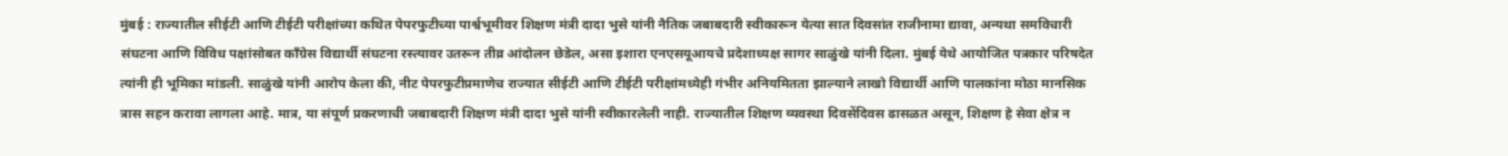मुंबई : राज्यातील सीईटी आणि टीईटी परीक्षांच्या कथित पेपरफुटीच्या पार्श्वभूमीवर शिक्षण मंत्री दादा भुसे यांनी नैतिक जबाबदारी स्वीकारून येत्या सात दिवसांत राजीनामा द्यावा, अन्यथा समविचारी संघटना आणि विविध पक्षांसोबत काँग्रेस विद्यार्थी संघटना रस्त्यावर उतरून तीव्र आंदोलन छेडेल, असा इशारा एनएसयूआयचे प्रदेशाध्यक्ष सागर साळुंखे यांनी दिला. मुंबई येथे आयोजित पत्रकार परिषदेत त्यांनी ही भूमिका मांडली. साळुंखे यांनी आरोप केला की, नीट पेपरफुटीप्रमाणेच राज्यात सीईटी आणि टीईटी परीक्षांमध्येही गंभीर अनियमितता झाल्याने लाखो विद्यार्थी आणि पालकांना मोठा मानसिक त्रास सहन करावा लागला आहे. मात्र, या संपूर्ण प्रकरणाची जबाबदारी शिक्षण मंत्री दादा भुसे यांनी स्वीकारलेली नाही. राज्यातील शिक्षण व्यवस्था दिवसेंदिवस ढासळत असून, शिक्षण हे सेवा क्षेत्र न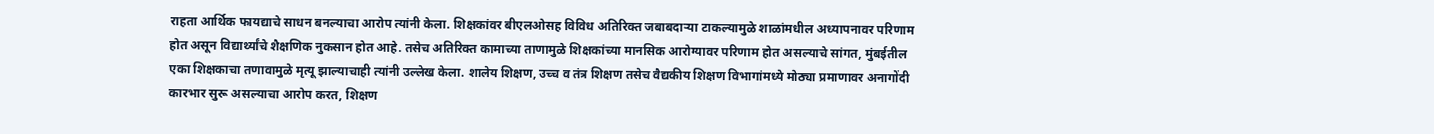राहता आर्थिक फायद्याचे साधन बनल्याचा आरोप त्यांनी केला. शिक्षकांवर बीएलओसह विविध अतिरिक्त जबाबदाऱ्या टाकल्यामुळे शाळांमधील अध्यापनावर परिणाम होत असून विद्यार्थ्यांचे शैक्षणिक नुकसान होत आहे. तसेच अतिरिक्त कामाच्या ताणामुळे शिक्षकांच्या मानसिक आरोग्यावर परिणाम होत असल्याचे सांगत, मुंबईतील एका शिक्षकाचा तणावामुळे मृत्यू झाल्याचाही त्यांनी उल्लेख केला. शालेय शिक्षण, उच्च व तंत्र शिक्षण तसेच वैद्यकीय शिक्षण विभागांमध्ये मोठ्या प्रमाणावर अनागोंदी कारभार सुरू असल्याचा आरोप करत, शिक्षण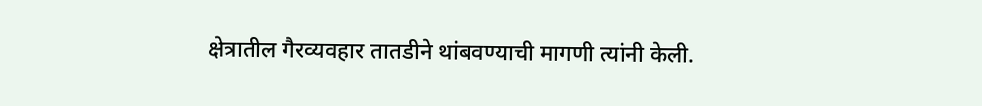क्षेत्रातील गैरव्यवहार तातडीने थांबवण्याची मागणी त्यांनी केली.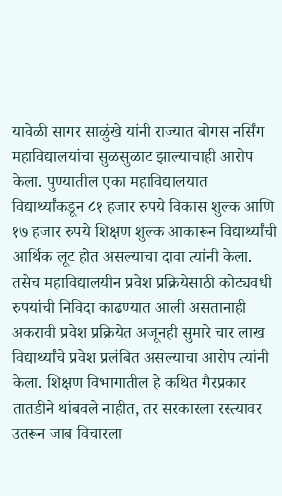यावेळी सागर साळुंखे यांनी राज्यात बोगस नर्सिंग महाविद्यालयांचा सुळसुळाट झाल्याचाही आरोप केला. पुण्यातील एका महाविद्यालयात विद्यार्थ्यांकडून ८१ हजार रुपये विकास शुल्क आणि १७ हजार रुपये शिक्षण शुल्क आकारून विद्यार्थ्यांची आर्थिक लूट होत असल्याचा दावा त्यांनी केला. तसेच महाविद्यालयीन प्रवेश प्रक्रियेसाठी कोट्यवधी रुपयांची निविदा काढण्यात आली असतानाही अकरावी प्रवेश प्रक्रियेत अजूनही सुमारे चार लाख विद्यार्थ्यांचे प्रवेश प्रलंबित असल्याचा आरोप त्यांनी केला. शिक्षण विभागातील हे कथित गैरप्रकार तातडीने थांबवले नाहीत, तर सरकारला रस्त्यावर उतरून जाब विचारला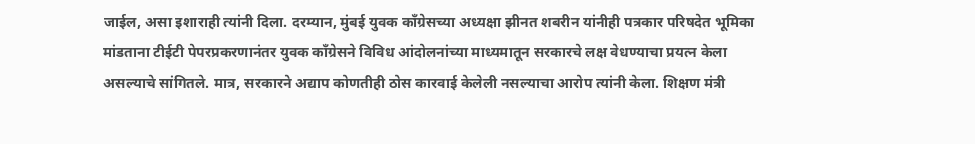जाईल, असा इशाराही त्यांनी दिला. दरम्यान, मुंबई युवक काँग्रेसच्या अध्यक्षा झीनत शबरीन यांनीही पत्रकार परिषदेत भूमिका मांडताना टीईटी पेपरप्रकरणानंतर युवक काँग्रेसने विविध आंदोलनांच्या माध्यमातून सरकारचे लक्ष वेधण्याचा प्रयत्न केला असल्याचे सांगितले. मात्र, सरकारने अद्याप कोणतीही ठोस कारवाई केलेली नसल्याचा आरोप त्यांनी केला. शिक्षण मंत्री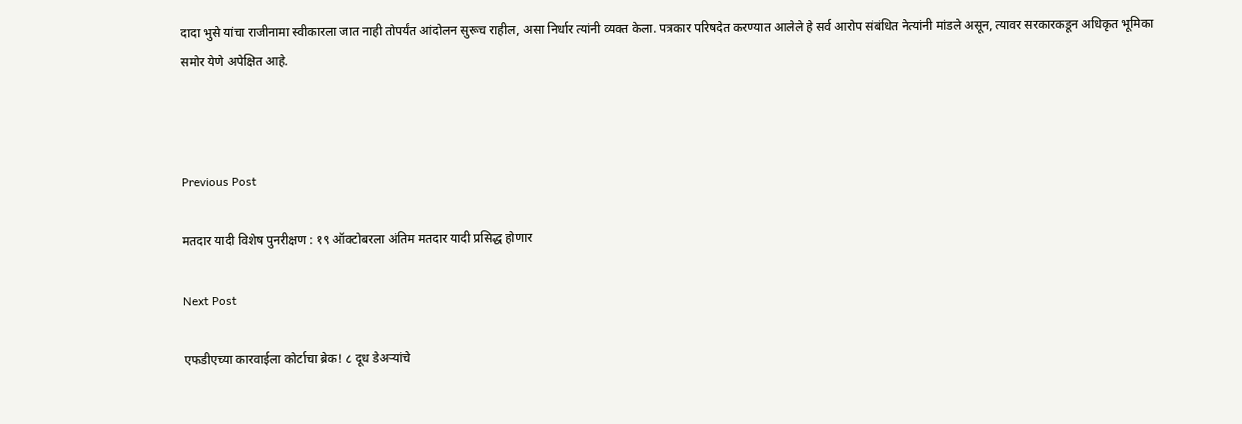दादा भुसे यांचा राजीनामा स्वीकारला जात नाही तोपर्यंत आंदोलन सुरूच राहील, असा निर्धार त्यांनी व्यक्त केला. पत्रकार परिषदेत करण्यात आलेले हे सर्व आरोप संबंधित नेत्यांनी मांडले असून, त्यावर सरकारकडून अधिकृत भूमिका समोर येणे अपेक्षित आहे.



Previous Post

मतदार यादी विशेष पुनरीक्षण : १९ ऑक्टोबरला अंतिम मतदार यादी प्रसिद्ध होणार

Next Post

एफडीएच्या कारवाईला कोर्टाचा ब्रेक! ८ दूध डेअऱ्यांचे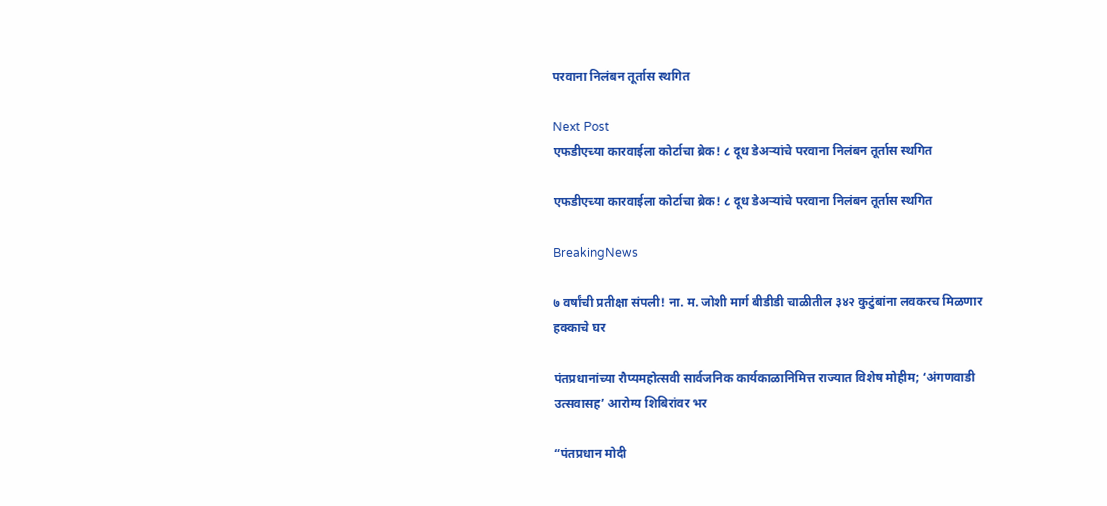परवाना निलंबन तूर्तास स्थगित

Next Post
एफडीएच्या कारवाईला कोर्टाचा ब्रेक! ८ दूध डेअऱ्यांचे परवाना निलंबन तूर्तास स्थगित

एफडीएच्या कारवाईला कोर्टाचा ब्रेक! ८ दूध डेअऱ्यांचे परवाना निलंबन तूर्तास स्थगित

BreakingNews

७ वर्षांची प्रतीक्षा संपली! ना. म. जोशी मार्ग बीडीडी चाळीतील ३४२ कुटुंबांना लवकरच मिळणार हक्काचे घर

पंतप्रधानांच्या रौप्यमहोत्सवी सार्वजनिक कार्यकाळानिमित्त राज्यात विशेष मोहीम; ‘अंगणवाडी उत्सवासह’ आरोग्य शिबिरांवर भर

“पंतप्रधान मोदी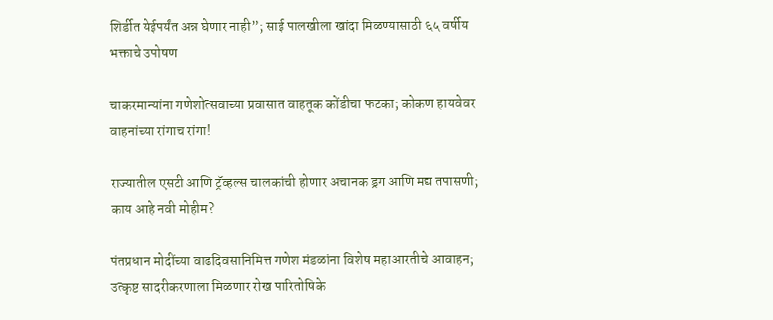शिर्डीत येईपर्यंत अन्न घेणार नाही”; साई पालखीला खांदा मिळण्यासाठी ६५ वर्षीय भक्ताचे उपोषण

चाकरमान्यांना गणेशोत्सवाच्या प्रवासात वाहतूक कोंडीचा फटका; कोकण हायवेवर वाहनांच्या रांगाच रांगा!

राज्यातील एसटी आणि ट्रॅव्हल्स चालकांची होणार अचानक ड्रग आणि मद्य तपासणी; काय आहे नवी मोहीम?

पंतप्रधान मोदींच्या वाढदिवसानिमित्त गणेश मंडळांना विशेष महाआरतीचे आवाहन; उत्कृष्ट सादरीकरणाला मिळणार रोख पारितोषिके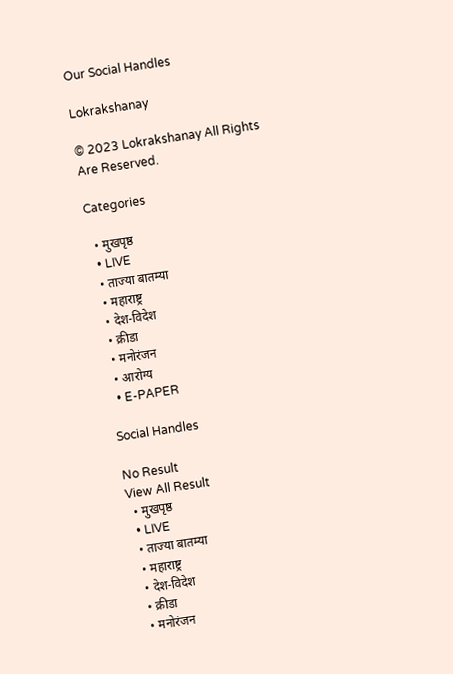Our Social Handles

Lokrakshanay

© 2023 Lokrakshanay All Rights Are Reserved.

Categories

  • मुखपृष्ठ
  • LIVE
  • ताज्या बातम्या
  • महाराष्ट्र
  • देश-विदेश
  • क्रीडा
  • मनोरंजन
  • आरोग्य
  • E-PAPER

Social Handles

No Result
View All Result
  • मुखपृष्ठ
  • LIVE
  • ताज्या बातम्या
  • महाराष्ट्र
  • देश-विदेश
  • क्रीडा
  • मनोरंजन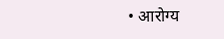• आरोग्य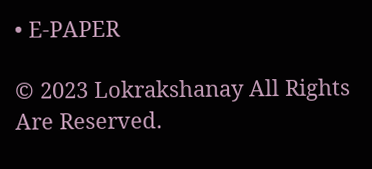• E-PAPER

© 2023 Lokrakshanay All Rights Are Reserved.